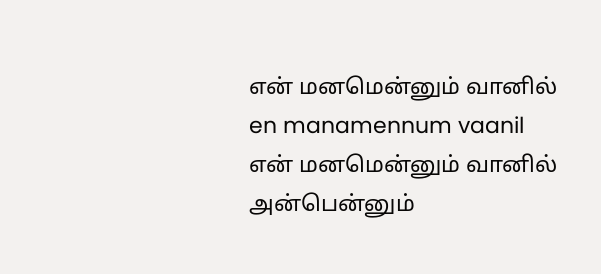என் மனமென்னும் வானில்
en manamennum vaanil
என் மனமென்னும் வானில் அன்பென்னும்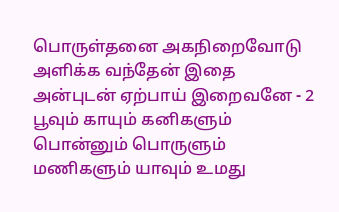பொருள்தனை அகநிறைவோடு அளிக்க வந்தேன் இதை அன்புடன் ஏற்பாய் இறைவனே - 2
பூவும் காயும் கனிகளும் பொன்னும் பொருளும் மணிகளும் யாவும் உமது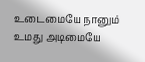உடைமையே நானும் உமது அடிமையே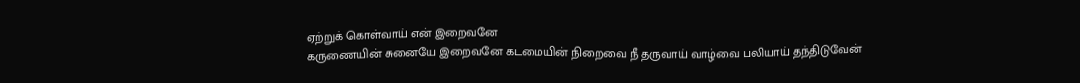ஏற்றுக் கொள்வாய் என் இறைவனே
கருணையின் சுனையே இறைவனே கடமையின் நிறைவை நீ தருவாய் வாழ்வை பலியாய் தந்திடுவேன்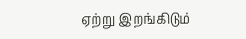ஏற்று இறங்கிடும்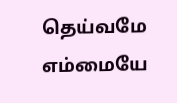தெய்வமே எம்மையே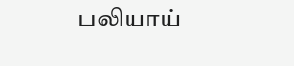பலியாய்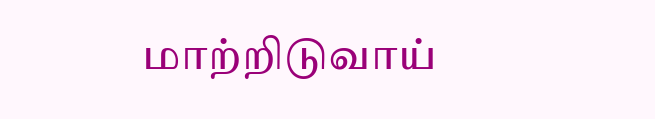மாற்றிடுவாய்